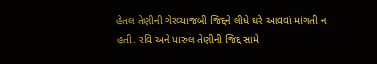હેતલ તેણીની ગેરવ્યાજબી જિદ્દને લીધે ઘરે આવવાં માંગતી ન હતી. રવિ અને પારુલ તેણીની જિદ્દ સામે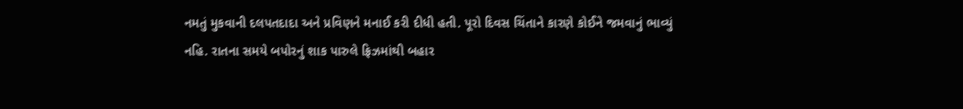નમતું મુકવાની દલપતદાદા અને પ્રવિણને મનાઈ કરી દીધી હતી. પૂરો દિવસ ચિંતાને કારણે કોઈને જમવાનું ભાવ્યું નહિ. રાતના સમયે બપોરનું શાક પારુલે ફ્રિઝમાંથી બહાર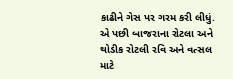કાઢીને ગેસ પર ગરમ કરી લીધું. એ પછી બાજરાના રોટલા અને થોડીક રોટલી રવિ અને વત્સલ માટે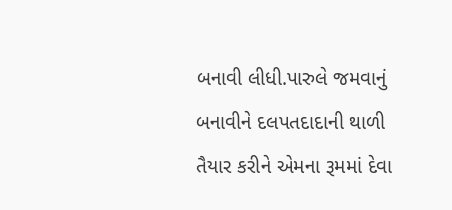બનાવી લીધી.પારુલે જમવાનું બનાવીને દલપતદાદાની થાળી તૈયાર કરીને એમના રૂમમાં દેવા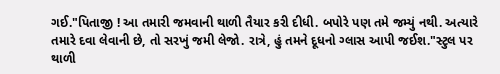ગઈ."પિતાજી ! આ તમારી જમવાની થાળી તૈયાર કરી દીધી. બપોરે પણ તમે જમ્યું નથી. અત્યારે તમારે દવા લેવાની છે, તો સરખું જમી લેજો. રાત્રે, હું તમને દૂધનો ગ્લાસ આપી જઈશ."સ્ટુલ પર થાળી